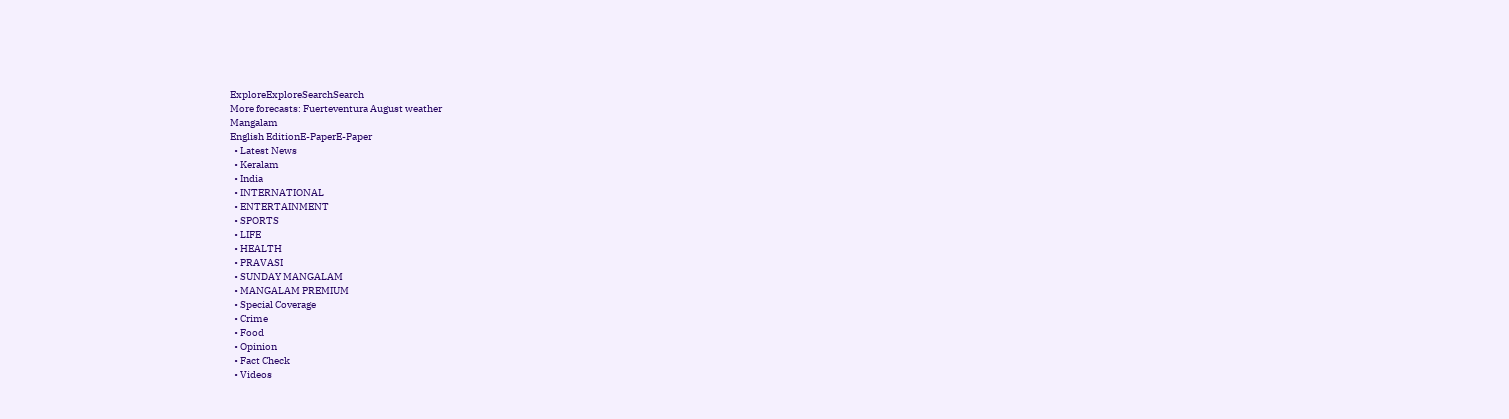ExploreExploreSearchSearch
More forecasts: Fuerteventura August weather
Mangalam
English EditionE-PaperE-Paper
  • Latest News
  • Keralam
  • India
  • INTERNATIONAL
  • ENTERTAINMENT
  • SPORTS
  • LIFE
  • HEALTH
  • PRAVASI
  • SUNDAY MANGALAM
  • MANGALAM PREMIUM
  • Special Coverage
  • Crime
  • Food
  • Opinion
  • Fact Check
  • Videos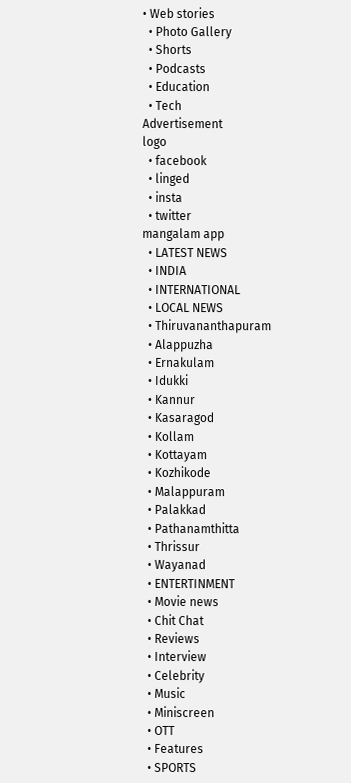• Web stories
  • Photo Gallery
  • Shorts
  • Podcasts
  • Education
  • Tech
Advertisement
logo
  • facebook
  • linged
  • insta
  • twitter
mangalam app
  • LATEST NEWS
  • INDIA
  • INTERNATIONAL
  • LOCAL NEWS
  • Thiruvananthapuram
  • Alappuzha
  • Ernakulam
  • Idukki
  • Kannur
  • Kasaragod
  • Kollam
  • Kottayam
  • Kozhikode
  • Malappuram
  • Palakkad
  • Pathanamthitta
  • Thrissur
  • Wayanad
  • ENTERTINMENT
  • Movie news
  • Chit Chat
  • Reviews
  • Interview
  • Celebrity
  • Music
  • Miniscreen
  • OTT
  • Features
  • SPORTS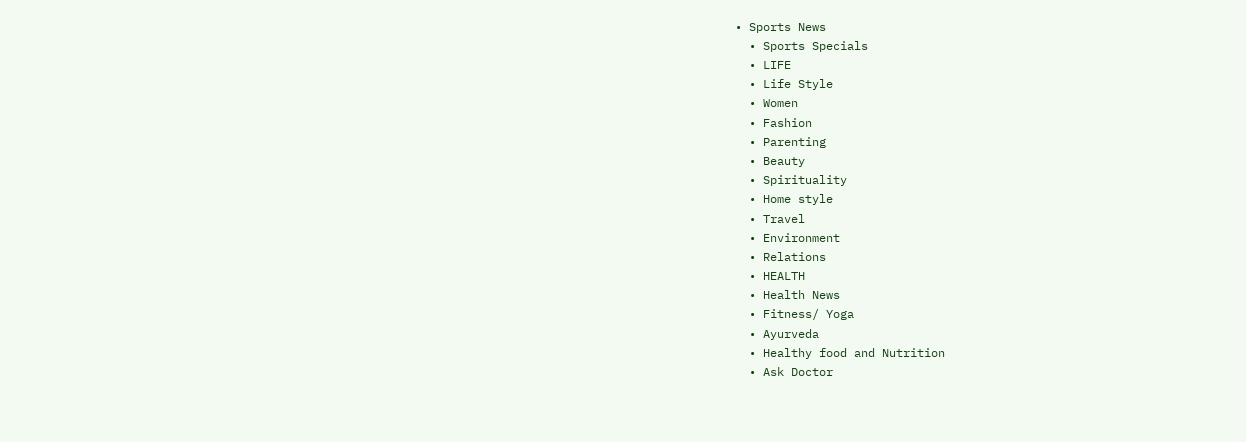• Sports News
  • Sports Specials
  • LIFE
  • Life Style
  • Women
  • Fashion
  • Parenting
  • Beauty
  • Spirituality
  • Home style
  • Travel
  • Environment
  • Relations
  • HEALTH
  • Health News
  • Fitness/ Yoga
  • Ayurveda
  • Healthy food and Nutrition
  • Ask Doctor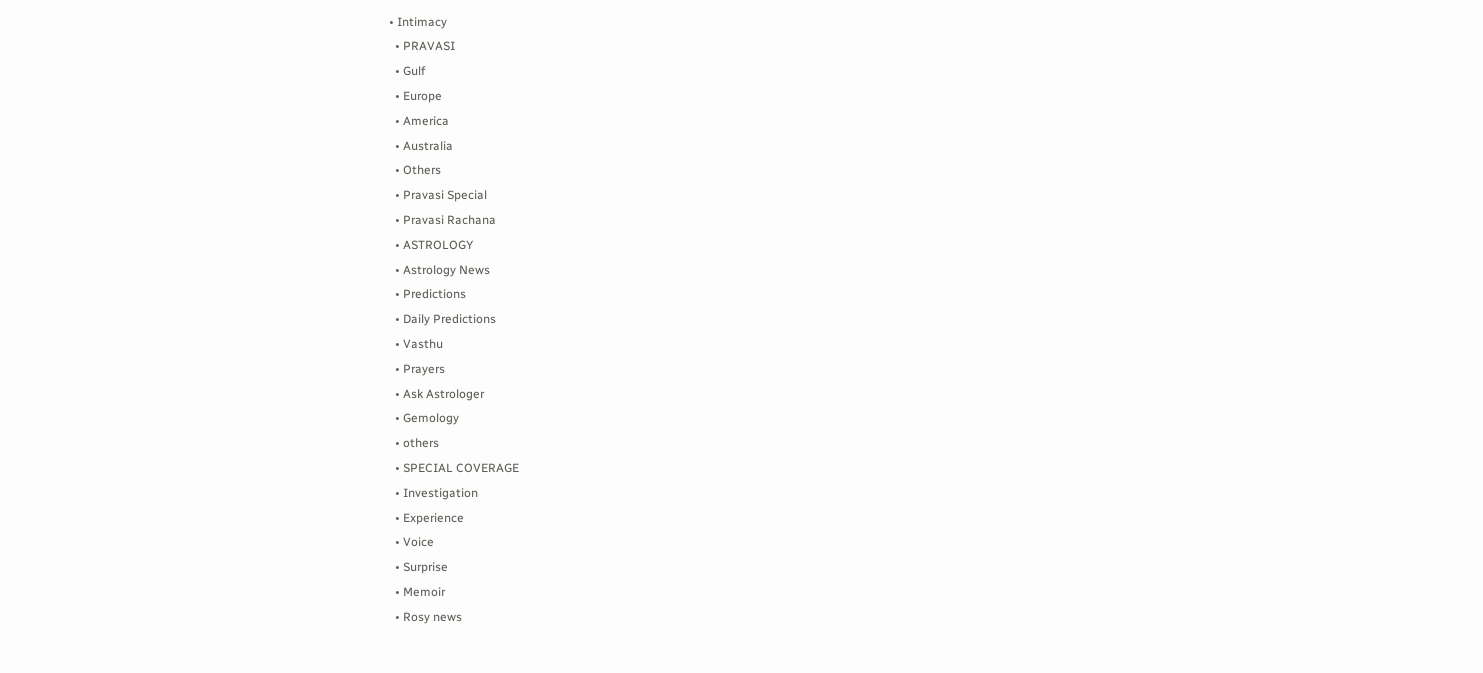• Intimacy
  • PRAVASI
  • Gulf
  • Europe
  • America
  • Australia
  • Others
  • Pravasi Special
  • Pravasi Rachana
  • ASTROLOGY
  • Astrology News
  • Predictions
  • Daily Predictions
  • Vasthu
  • Prayers
  • Ask Astrologer
  • Gemology
  • others
  • SPECIAL COVERAGE
  • Investigation
  • Experience
  • Voice
  • Surprise
  • Memoir
  • Rosy news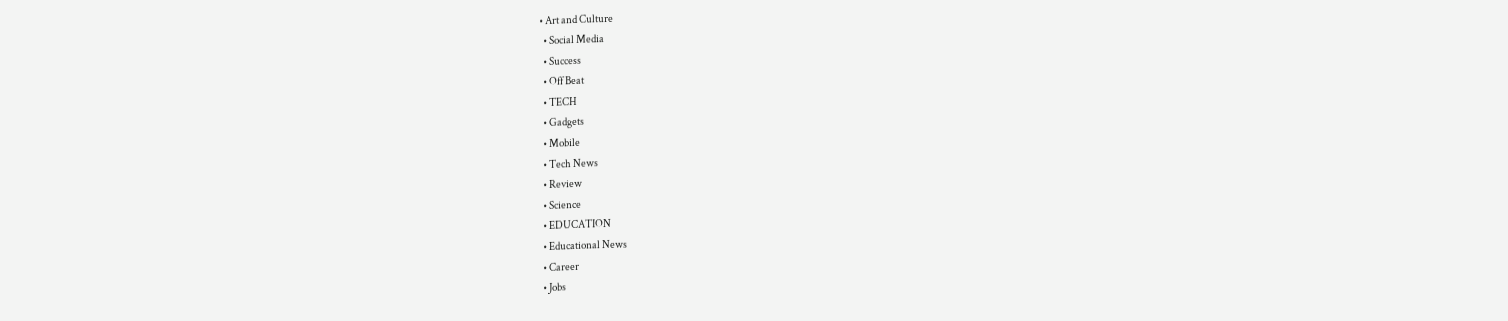• Art and Culture
  • Social Media
  • Success
  • Off Beat
  • TECH
  • Gadgets
  • Mobile
  • Tech News
  • Review
  • Science
  • EDUCATION
  • Educational News
  • Career
  • Jobs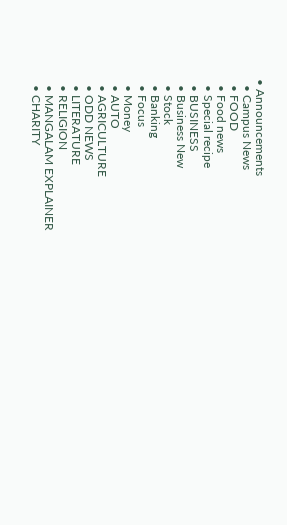• Announcements
  • Campus News
  • FOOD
  • Food news
  • Special recipe
  • BUSINESS
  • Business New
  • Stock
  • Banking
  • Focus
  • Money
  • AUTO
  • AGRICULTURE
  • ODD NEWS
  • LITERATURE
  • RELIGION
  • MANGALAM EXPLAINER
  • CHARITY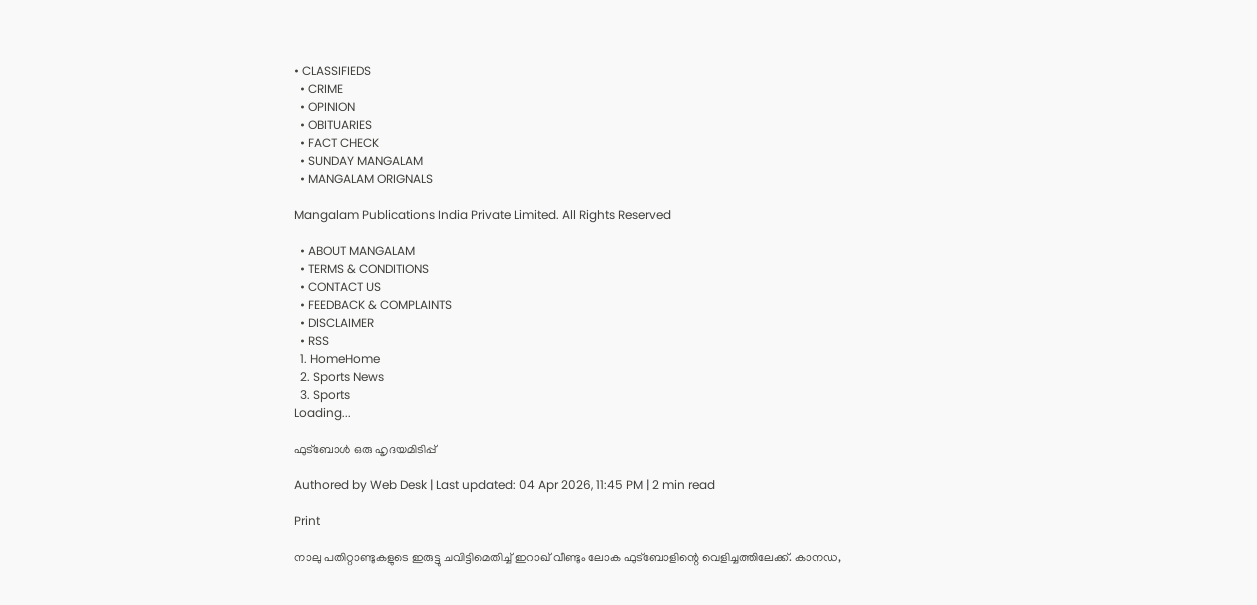• CLASSIFIEDS
  • CRIME
  • OPINION
  • OBITUARIES
  • FACT CHECK
  • SUNDAY MANGALAM
  • MANGALAM ORIGNALS

Mangalam Publications India Private Limited. All Rights Reserved

  • ABOUT MANGALAM
  • TERMS & CONDITIONS
  • CONTACT US
  • FEEDBACK & COMPLAINTS
  • DISCLAIMER
  • RSS
  1. HomeHome
  2. Sports News
  3. Sports
Loading...

ഫുട്‌ബോള്‍ ഒരു ഹൃദയമിടിപ്പ്‌

Authored by Web Desk | Last updated: 04 Apr 2026, 11:45 PM | 2 min read

Print

നാലു പതിറ്റാണ്ടുകളുടെ ഇരുട്ടു ചവിട്ടിമെതിച്ച്‌ ഇറാഖ്‌ വീണ്ടും ലോക ഫുട്‌ബോളിന്റെ വെളിച്ചത്തിലേക്ക്‌. കാനഡ,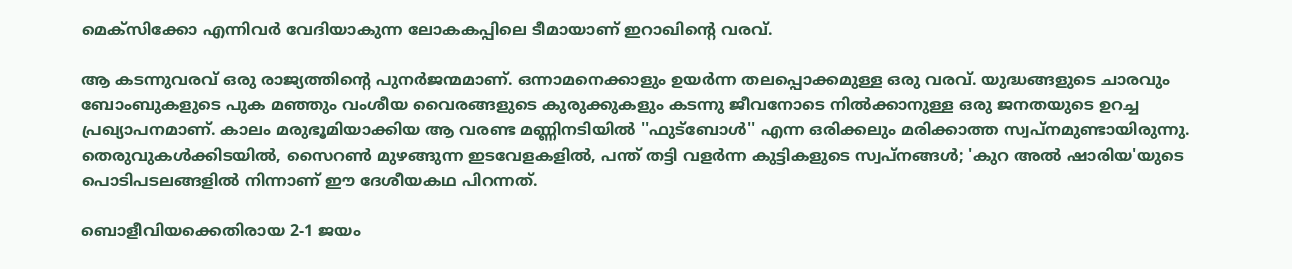മെക്‌സിക്കോ എന്നിവര്‍ വേദിയാകുന്ന ലോകകപ്പിലെ ടീമായാണ്‌ ഇറാഖിന്റെ വരവ്‌.

ആ കടന്നുവരവ്‌ ഒരു രാജ്യത്തിന്റെ പുനര്‍ജന്മമാണ്‌. ഒന്നാമനെക്കാളും ഉയര്‍ന്ന തലപ്പൊക്കമുള്ള ഒരു വരവ്‌. യുദ്ധങ്ങളുടെ ചാരവും ബോംബുകളുടെ പുക മഞ്ഞും വംശീയ വൈരങ്ങളുടെ കുരുക്കുകളും കടന്നു ജീവനോടെ നില്‍ക്കാനുള്ള ഒരു ജനതയുടെ ഉറച്ച പ്രഖ്യാപനമാണ്‌. കാലം മരുഭൂമിയാക്കിയ ആ വരണ്ട മണ്ണിനടിയില്‍ ''ഫുട്‌ബോള്‍'' എന്ന ഒരിക്കലും മരിക്കാത്ത സ്വപ്‌നമുണ്ടായിരുന്നു. തെരുവുകള്‍ക്കിടയില്‍, സൈറണ്‍ മുഴങ്ങുന്ന ഇടവേളകളില്‍, പന്ത്‌ തട്ടി വളര്‍ന്ന കുട്ടികളുടെ സ്വപ്‌നങ്ങള്‍; 'കുറ അല്‍ ഷാരിയ'യുടെ പൊടിപടലങ്ങളില്‍ നിന്നാണ്‌ ഈ ദേശീയകഥ പിറന്നത്‌.

ബൊളീവിയക്കെതിരായ 2-1 ജയം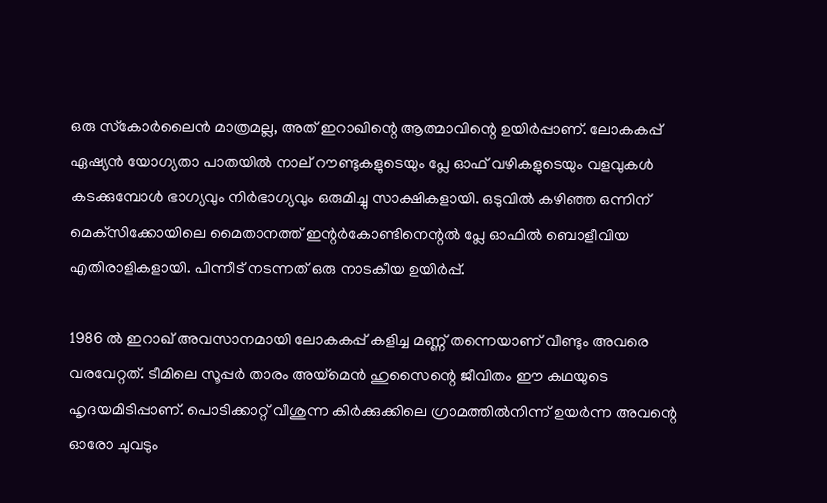ഒരു സ്‌കോര്‍ലൈന്‍ മാത്രമല്ല, അത്‌ ഇറാഖിന്റെ ആത്മാവിന്റെ ഉയിര്‍പ്പാണ്‌. ലോകകപ്പ്‌ ഏഷ്യന്‍ യോഗ്യതാ പാതയില്‍ നാല്‌ റൗണ്ടുകളുടെയും പ്ലേ ഓഫ്‌ വഴികളുടെയും വളവുകള്‍ കടക്കുമ്പോള്‍ ഭാഗ്യവും നിര്‍ഭാഗ്യവും ഒരുമിച്ചു സാക്ഷികളായി. ഒടുവില്‍ കഴിഞ്ഞ ഒന്നിന്‌ മെക്‌സിക്കോയിലെ മൈതാനത്ത്‌ ഇന്റര്‍കോണ്ടിനെന്റല്‍ പ്ലേ ഓഫില്‍ ബൊളീവിയ എതിരാളികളായി. പിന്നീട്‌ നടന്നത്‌ ഒരു നാടകീയ ഉയിര്‍പ്പ്‌.

1986 ല്‍ ഇറാഖ്‌ അവസാനമായി ലോകകപ്പ്‌ കളിച്ച മണ്ണ്‌ തന്നെയാണ്‌ വീണ്ടും അവരെ വരവേറ്റത്‌. ടീമിലെ സൂപ്പര്‍ താരം അയ്‌മെന്‍ ഹുസൈന്റെ ജീവിതം ഈ കഥയുടെ ഹൃദയമിടിപ്പാണ്‌. പൊടിക്കാറ്റ്‌ വീശുന്ന കിര്‍ക്കുക്കിലെ ഗ്രാമത്തില്‍നിന്ന്‌ ഉയര്‍ന്ന അവന്റെ ഓരോ ചുവടും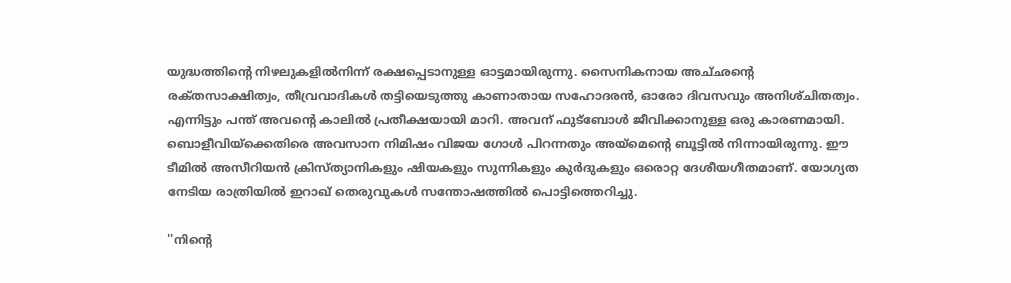യുദ്ധത്തിന്റെ നിഴലുകളില്‍നിന്ന്‌ രക്ഷപ്പെടാനുള്ള ഓട്ടമായിരുന്നു. സൈനികനായ അച്‌ഛന്റെ രക്‌തസാക്ഷിത്വം, തീവ്രവാദികള്‍ തട്ടിയെടുത്തു കാണാതായ സഹോദരന്‍, ഓരോ ദിവസവും അനിശ്‌ചിതത്വം. എന്നിട്ടും പന്ത്‌ അവന്റെ കാലില്‍ പ്രതീക്ഷയായി മാറി. അവന്‌ ഫുട്‌ബോള്‍ ജീവിക്കാനുള്ള ഒരു കാരണമായി. ബൊളീവിയ്‌ക്കെതിരെ അവസാന നിമിഷം വിജയ ഗോള്‍ പിറന്നതും അയ്‌മെന്റെ ബൂട്ടില്‍ നിന്നായിരുന്നു. ഈ ടീമില്‍ അസീറിയന്‍ ക്രിസ്‌ത്യാനികളും ഷിയകളും സുന്നികളും കുര്‍ദുകളും ഒരൊറ്റ ദേശീയഗീതമാണ്‌. യോഗ്യത നേടിയ രാത്രിയില്‍ ഇറാഖ്‌ തെരുവുകള്‍ സന്തോഷത്തില്‍ പൊട്ടിത്തെറിച്ചു.

''നിന്റെ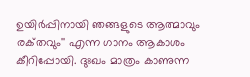ഉയിര്‍പ്പിനായി ഞങ്ങളുടെ ആത്മാവും രക്‌തവും'' എന്ന ഗാനം ആകാശം കീറിപ്പോയി. ദുഃഖം മാത്രം കാണുന്ന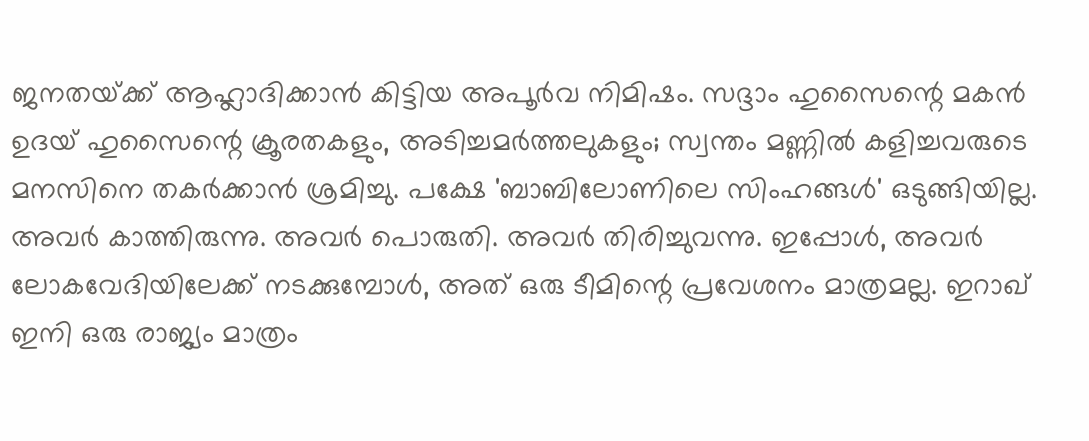ജനതയ്‌ക്ക് ആഹ്ലാദിക്കാന്‍ കിട്ടിയ അപൂര്‍വ നിമിഷം. സദ്ദാം ഹുസൈന്റെ മകന്‍ ഉദയ്‌ ഹുസൈന്റെ ക്രൂരതകളും, അടിച്ചമര്‍ത്തലുകളും; സ്വന്തം മണ്ണില്‍ കളിച്ചവരുടെ മനസിനെ തകര്‍ക്കാന്‍ ശ്രമിച്ചു. പക്ഷേ 'ബാബിലോണിലെ സിംഹങ്ങള്‍' ഒടുങ്ങിയില്ല. അവര്‍ കാത്തിരുന്നു. അവര്‍ പൊരുതി. അവര്‍ തിരിച്ചുവന്നു. ഇപ്പോള്‍, അവര്‍ ലോകവേദിയിലേക്ക്‌ നടക്കുമ്പോള്‍, അത്‌ ഒരു ടീമിന്റെ പ്രവേശനം മാത്രമല്ല. ഇറാഖ്‌ ഇനി ഒരു രാജ്യം മാത്രം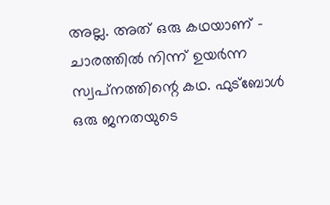അല്ല. അത്‌ ഒരു കഥയാണ്‌ - ചാരത്തില്‍ നിന്ന്‌ ഉയര്‍ന്ന സ്വപ്‌നത്തിന്റെ കഥ. ഫുട്‌ബോള്‍ ഒരു ജനതയുടെ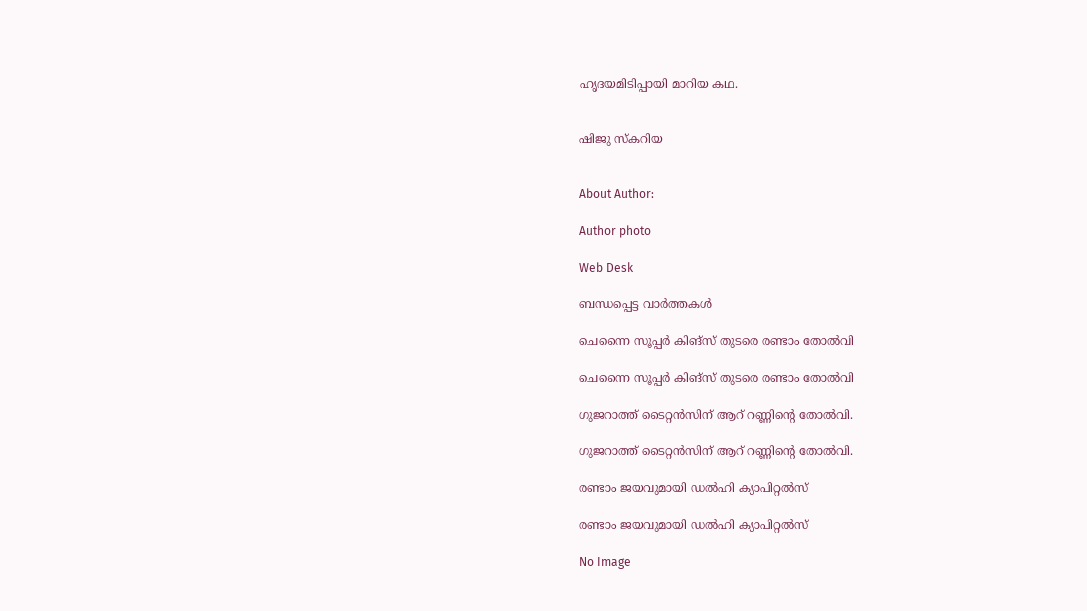ഹൃദയമിടിപ്പായി മാറിയ കഥ.


ഷിജു സ്‌കറിയ


About Author:

Author photo

Web Desk

ബന്ധപ്പെട്ട വാർത്തകൾ

ചെന്നൈ സൂപ്പര്‍ കിങ്‌സ് തുടരെ രണ്ടാം തോല്‍വി

ചെന്നൈ സൂപ്പര്‍ കിങ്‌സ് തുടരെ രണ്ടാം തോല്‍വി

ഗുജറാത്ത്‌ ടൈറ്റന്‍സിന്‌ ആറ്‌ റണ്ണിന്റെ തോല്‍വി.

ഗുജറാത്ത്‌ ടൈറ്റന്‍സിന്‌ ആറ്‌ റണ്ണിന്റെ തോല്‍വി.

രണ്ടാം ജയവുമായി ഡല്‍ഹി ക്യാപിറ്റല്‍സ്‌

രണ്ടാം ജയവുമായി ഡല്‍ഹി ക്യാപിറ്റല്‍സ്‌

No Image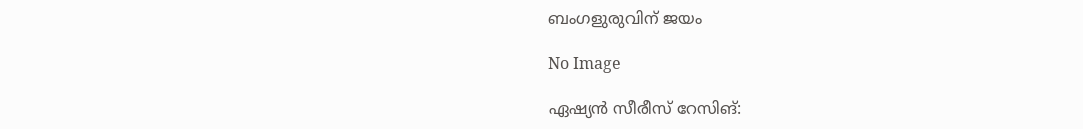ബംഗളുരുവിന്‌ ജയം

No Image

ഏഷ്യന്‍ സീരീസ്‌ റേസിങ്‌: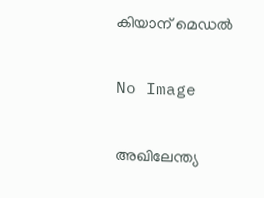കിയാന്‌ മെഡല്‍

No Image

അഖിലേന്ത്യ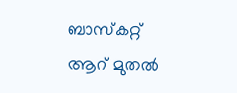ബാസ്‌കറ്റ്‌ ആറ്‌ മുതല്‍